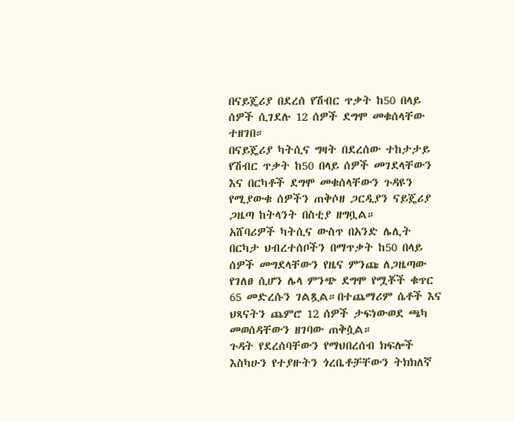በናይጄሪያ በደረሰ የሽብር ጥቃት ከ50 በላይ ሰዎች ሲገደሉ 12 ሰዎች ደግሞ መቁሰላቸው ተዘገበ።
በናይጄሪያ ካትሲና ግዛት በደረሰው ተከታታይ የሽብር ጥቃት ከ50 በላይ ሰዎች መገደላቸውን እና በርካቶች ደግሞ መቁሰላቸውን ጉዳዩን የሚያውቁ ሰዎችን ጠቅሶዘ ጋርዲያን ናይጄሪያ ጋዜጣ ከትላንት በስቲያ ዘግቧል።
አሸባሪዎች ካትሲና ውስጥ በአንድ ሌሊት በርካታ ህብረተሰቦችን በማጥቃት ከ50 በላይ ሰዎች መግደላቸውን የዜና ምንጩ ለጋዜጣው የገለፀ ሲሆን ሌላ ምንጭ ደግሞ የሟቾች ቁጥር 65 መድረሱን ገልጿል።በተጨማሪም ሴቶች እና ህጻናትን ጨምሮ 12 ሰዎች ታፍነውወደ ጫካ መወሰዳቸውን ዘገባው ጠቅሷል።
ጉዳት የደረሰባቸውን የማህበረሰብ ክፍሎች እስካሁን የተያዙትን ጎረቤቶቻቸውን ትክክለኛ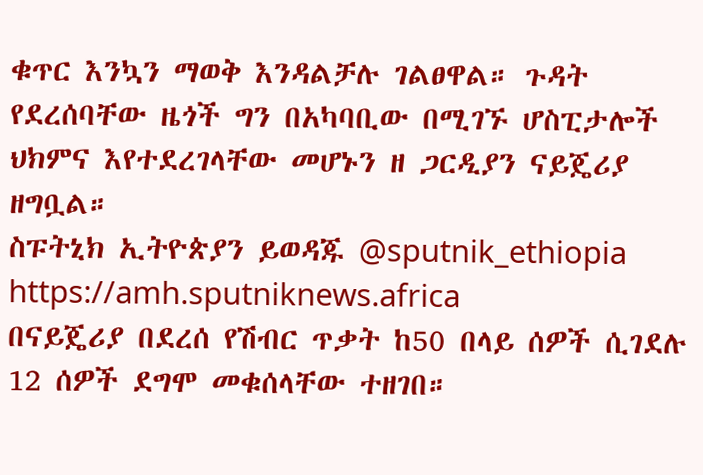ቁጥር እንኳን ማወቅ እንዳልቻሉ ገልፀዋል። ጉዳት የደረሰባቸው ዜጎች ግን በአካባቢው በሚገኙ ሆስፒታሎች ህክምና እየተደረገላቸው መሆኑን ዘ ጋርዲያን ናይጄሪያ ዘግቧል።
ስፑትኒክ ኢትዮጵያን ይወዳጁ @sputnik_ethiopia
https://amh.sputniknews.africa
በናይጄሪያ በደረሰ የሽብር ጥቃት ከ50 በላይ ሰዎች ሲገደሉ 12 ሰዎች ደግሞ መቁሰላቸው ተዘገበ።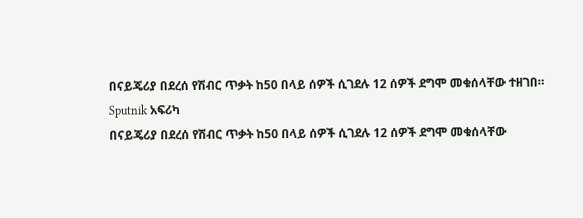በናይጄሪያ በደረሰ የሽብር ጥቃት ከ50 በላይ ሰዎች ሲገደሉ 12 ሰዎች ደግሞ መቁሰላቸው ተዘገበ።
Sputnik አፍሪካ
በናይጄሪያ በደረሰ የሽብር ጥቃት ከ50 በላይ ሰዎች ሲገደሉ 12 ሰዎች ደግሞ መቁሰላቸው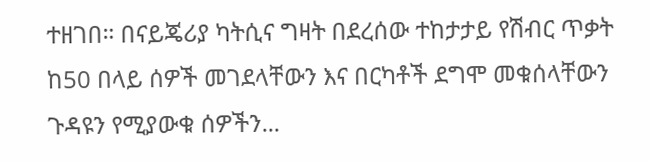ተዘገበ። በናይጄሪያ ካትሲና ግዛት በደረሰው ተከታታይ የሽብር ጥቃት ከ50 በላይ ሰዎች መገደላቸውን እና በርካቶች ደግሞ መቁሰላቸውን ጉዳዩን የሚያውቁ ሰዎችን...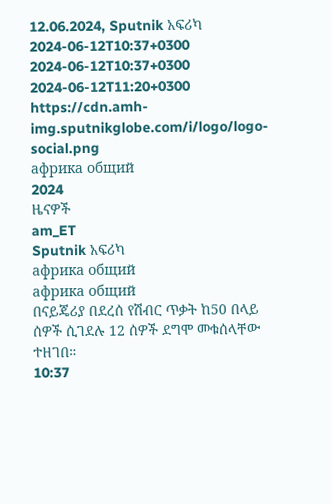12.06.2024, Sputnik አፍሪካ
2024-06-12T10:37+0300
2024-06-12T10:37+0300
2024-06-12T11:20+0300
https://cdn.amh-img.sputnikglobe.com/i/logo/logo-social.png
африка общий
2024
ዜናዎች
am_ET
Sputnik አፍሪካ
африка общий
африка общий
በናይጄሪያ በደረሰ የሽብር ጥቃት ከ50 በላይ ሰዎች ሲገደሉ 12 ሰዎች ደግሞ መቁሰላቸው ተዘገበ።
10:37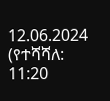12.06.2024 (የተሻሻለ: 11:20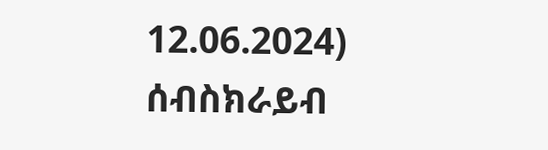12.06.2024)
ሰብስክራይብ